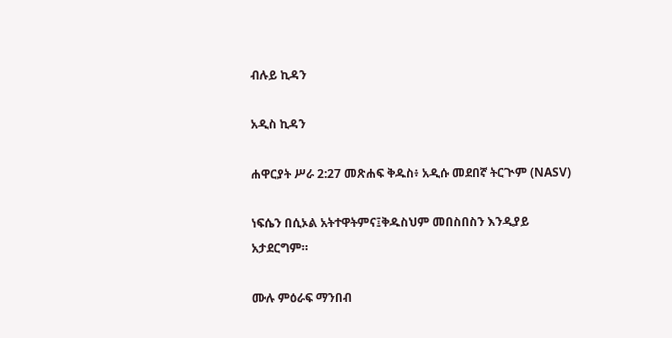ብሉይ ኪዳን

አዲስ ኪዳን

ሐዋርያት ሥራ 2:27 መጽሐፍ ቅዱስ፥ አዲሱ መደበኛ ትርጒም (NASV)

ነፍሴን በሲኦል አትተዋትምና፤ቅዱስህም መበስበስን እንዲያይ አታደርግም።

ሙሉ ምዕራፍ ማንበብ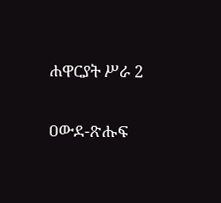ሐዋርያት ሥራ 2

ዐውደ-ጽሑፍ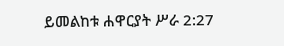ይመልከቱ ሐዋርያት ሥራ 2:27